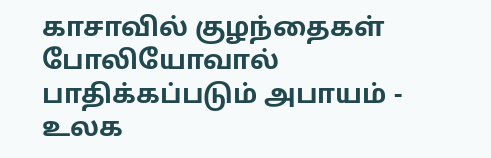காசாவில் குழந்தைகள் போலியோவால் பாதிக்கப்படும் அபாயம் - உலக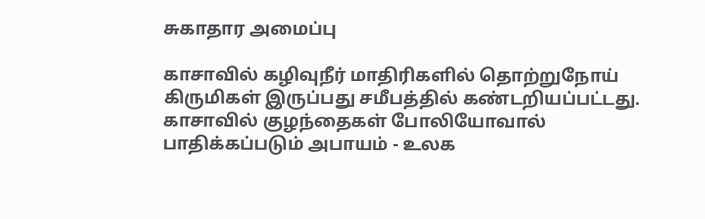சுகாதார அமைப்பு

காசாவில் கழிவுநீர் மாதிரிகளில் தொற்றுநோய் கிருமிகள் இருப்பது சமீபத்தில் கண்டறியப்பட்டது.
காசாவில் குழந்தைகள் போலியோவால் பாதிக்கப்படும் அபாயம் - உலக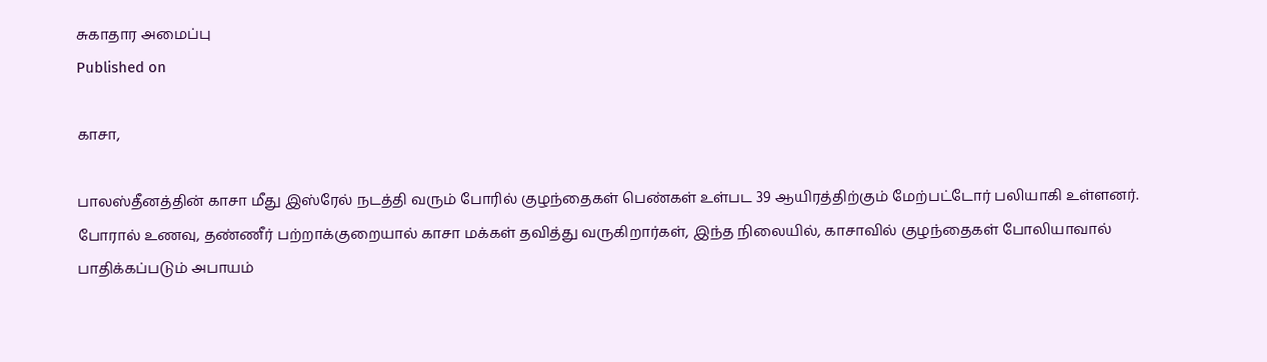சுகாதார அமைப்பு
Published on

காசா,

பாலஸ்தீனத்தின் காசா மீது இஸ்ரேல் நடத்தி வரும் போரில் குழந்தைகள் பெண்கள் உள்பட 39 ஆயிரத்திற்கும் மேற்பட்டோர் பலியாகி உள்ளனர். போரால் உணவு, தண்ணீர் பற்றாக்குறையால் காசா மக்கள் தவித்து வருகிறார்கள், இந்த நிலையில், காசாவில் குழந்தைகள் போலியாவால் பாதிக்கப்படும் அபாயம்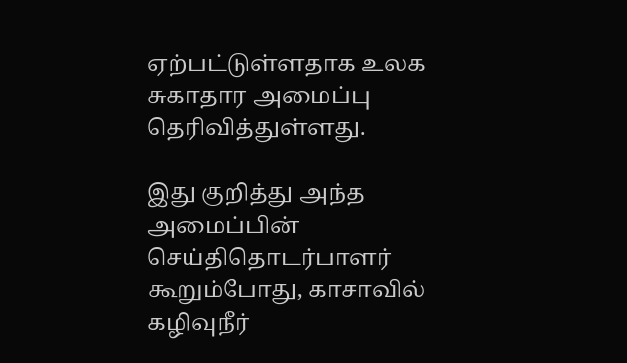ஏற்பட்டுள்ளதாக உலக சுகாதார அமைப்பு தெரிவித்துள்ளது.

இது குறித்து அந்த அமைப்பின் செய்திதொடர்பாளர் கூறும்போது, காசாவில் கழிவுநீர்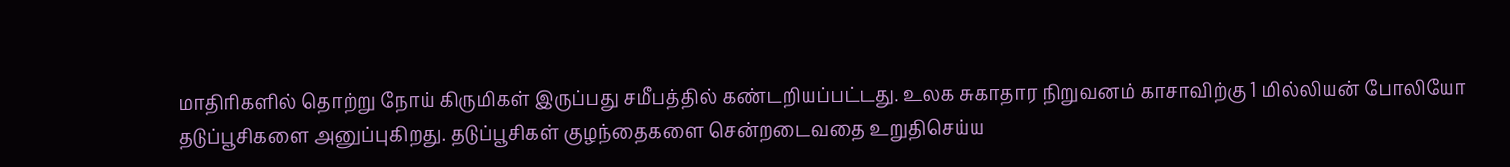மாதிரிகளில் தொற்று நோய் கிருமிகள் இருப்பது சமீபத்தில் கண்டறியப்பட்டது. உலக சுகாதார நிறுவனம் காசாவிற்கு 1 மில்லியன் போலியோ தடுப்பூசிகளை அனுப்புகிறது. தடுப்பூசிகள் குழந்தைகளை சென்றடைவதை உறுதிசெய்ய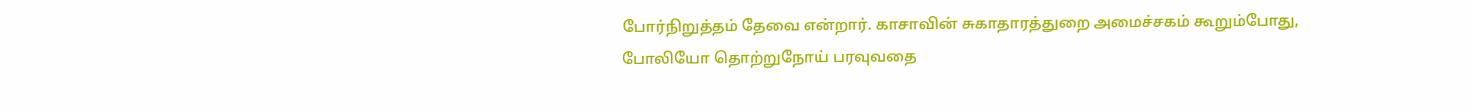போர்நிறுத்தம் தேவை என்றார். காசாவின் சுகாதாரத்துறை அமைச்சகம் கூறும்போது, போலியோ தொற்றுநோய் பரவுவதை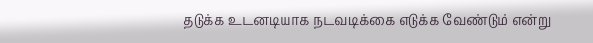தடுக்க உடனடியாக நடவடிக்கை எடுக்க வேண்டும் என்று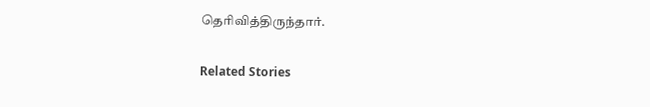தெரிவித்திருந்தார்.

Related Stories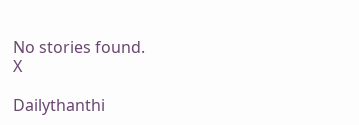No stories found.
X

Dailythanthi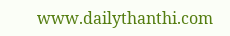www.dailythanthi.com